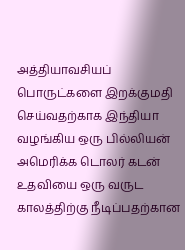அத்தியாவசியப் பொருட்களை இறக்குமதி செய்வதற்காக இந்தியா வழங்கிய ஒரு பில்லியன் அமெரிக்க டொலர் கடன் உதவியை ஒரு வருட காலத்திற்கு நீடிப்பதற்கான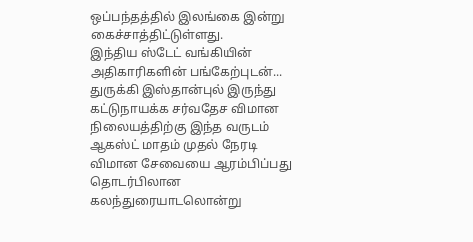ஒப்பந்தத்தில் இலங்கை இன்று கைச்சாத்திட்டுள்ளது.
இந்திய ஸ்டேட் வங்கியின் அதிகாரிகளின் பங்கேற்புடன்...
துருக்கி இஸ்தான்புல் இருந்து கட்டுநாயக்க சர்வதேச விமான நிலையத்திற்கு இந்த வருடம் ஆகஸ்ட் மாதம் முதல் நேரடி விமான சேவையை ஆரம்பிப்பது தொடர்பிலான கலந்துரையாடலொன்று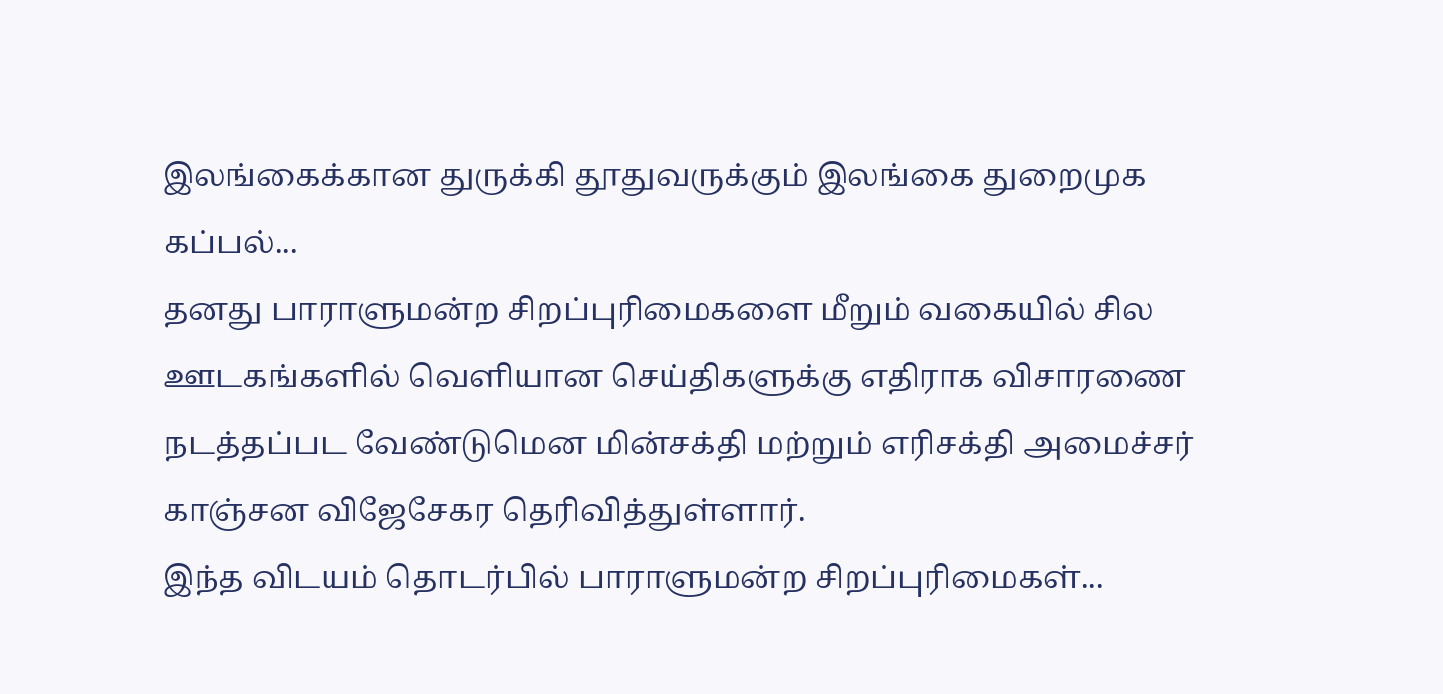இலங்கைக்கான துருக்கி தூதுவருக்கும் இலங்கை துறைமுக கப்பல்...
தனது பாராளுமன்ற சிறப்புரிமைகளை மீறும் வகையில் சில ஊடகங்களில் வெளியான செய்திகளுக்கு எதிராக விசாரணை நடத்தப்பட வேண்டுமென மின்சக்தி மற்றும் எரிசக்தி அமைச்சர் காஞ்சன விஜேசேகர தெரிவித்துள்ளார்.
இந்த விடயம் தொடர்பில் பாராளுமன்ற சிறப்புரிமைகள்...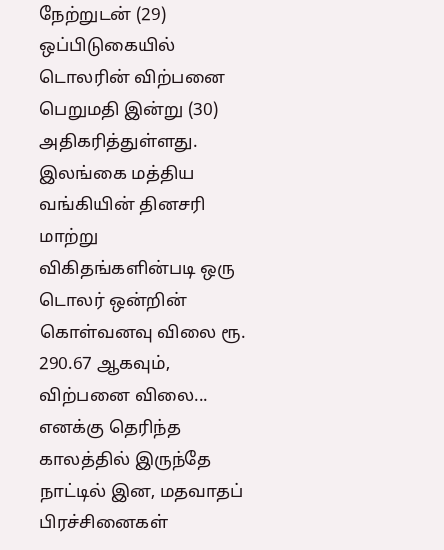நேற்றுடன் (29) ஒப்பிடுகையில் டொலரின் விற்பனை பெறுமதி இன்று (30) அதிகரித்துள்ளது.
இலங்கை மத்திய வங்கியின் தினசரி மாற்று விகிதங்களின்படி ஒரு டொலர் ஒன்றின் கொள்வனவு விலை ரூ. 290.67 ஆகவும், விற்பனை விலை...
எனக்கு தெரிந்த காலத்தில் இருந்தே நாட்டில் இன, மதவாதப் பிரச்சினைகள்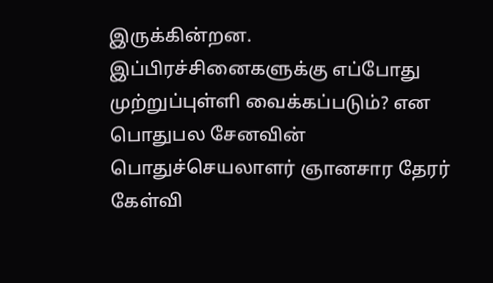இருக்கின்றன. இப்பிரச்சினைகளுக்கு எப்போது முற்றுப்புள்ளி வைக்கப்படும்? என பொதுபல சேனவின் பொதுச்செயலாளர் ஞானசார தேரர் கேள்வி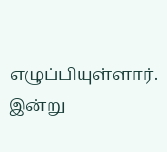எழுப்பியுள்ளார்.
இன்று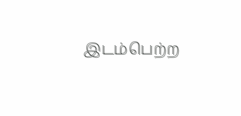இடம்பெற்ற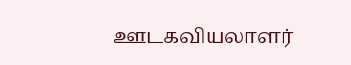ஊடகவியலாளர்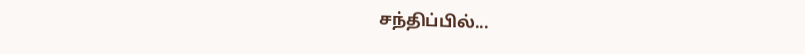சந்திப்பில்...